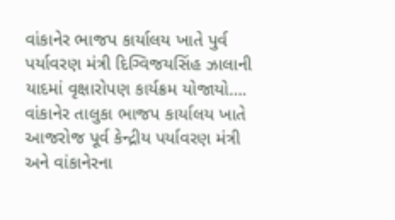વાંકાનેર ભાજપ કાર્યાલય ખાતે પુર્વ પર્યાવરણ મંત્રી દિગ્વિજયસિંહ ઝાલાની યાદમાં વૃક્ષારોપણ કાર્યક્રમ યોજાયો….
વાંકાનેર તાલુકા ભાજપ કાર્યાલય ખાતે આજરોજ પૂર્વ કેન્દ્રીય પર્યાવરણ મંત્રી અને વાંકાનેરના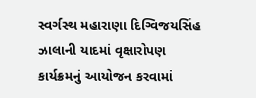સ્વર્ગસ્થ મહારાણા દિગ્વિજયસિંહ ઝાલાની યાદમાં વૃક્ષારોપણ કાર્યક્રમનું આયોજન કરવામાં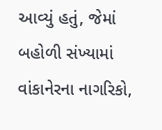આવ્યું હતું, જેમાં બહોળી સંખ્યામાં વાંકાનેરના નાગરિકો,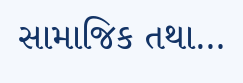સામાજિક તથા…